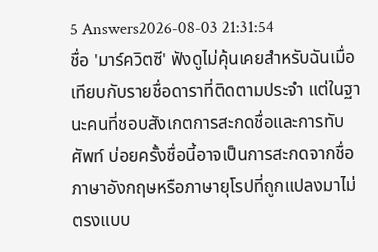5 Answers2026-08-03 21:31:54
ชื่อ 'มาร์ควิตซี' ฟังดูไม่คุ้นเคยสำหรับฉันเมื่อเทียบกับรายชื่อดาราที่ติดตามประจำ แต่ในฐานะคนที่ชอบสังเกตการสะกดชื่อและการทับศัพท์ บ่อยครั้งชื่อนี้อาจเป็นการสะกดจากชื่อภาษาอังกฤษหรือภาษายุโรปที่ถูกแปลงมาไม่ตรงแบบ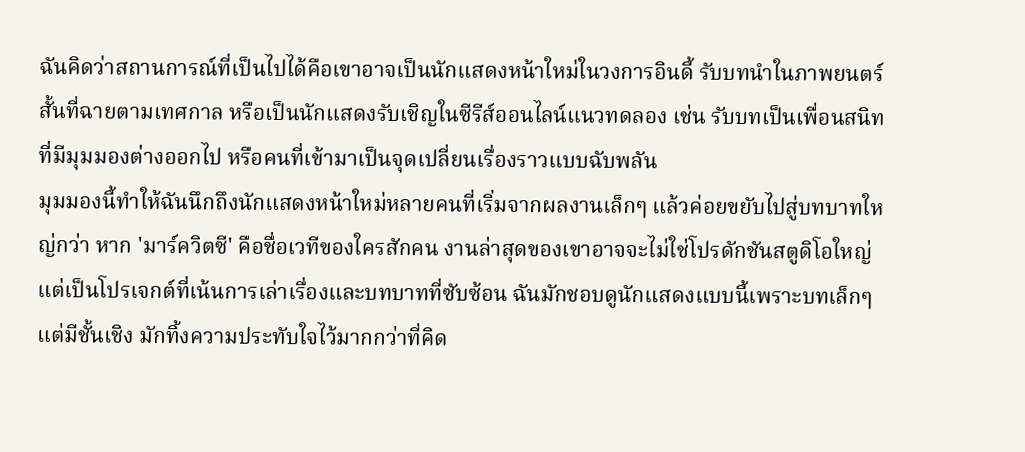ฉันคิดว่าสถานการณ์ที่เป็นไปได้คือเขาอาจเป็นนักแสดงหน้าใหม่ในวงการอินดี้ รับบทนำในภาพยนตร์สั้นที่ฉายตามเทศกาล หรือเป็นนักแสดงรับเชิญในซีรีส์ออนไลน์แนวทดลอง เช่น รับบทเป็นเพื่อนสนิทที่มีมุมมองต่างออกไป หรือคนที่เข้ามาเป็นจุดเปลี่ยนเรื่องราวแบบฉับพลัน
มุมมองนี้ทำให้ฉันนึกถึงนักแสดงหน้าใหม่หลายคนที่เริ่มจากผลงานเล็กๆ แล้วค่อยขยับไปสู่บทบาทใหญ่กว่า หาก 'มาร์ควิตซี' คือชื่อเวทีของใครสักคน งานล่าสุดของเขาอาจจะไม่ใช่โปรดักชันสตูดิโอใหญ่ แต่เป็นโปรเจกต์ที่เน้นการเล่าเรื่องและบทบาทที่ซับซ้อน ฉันมักชอบดูนักแสดงแบบนี้เพราะบทเล็กๆ แต่มีชั้นเชิง มักทิ้งความประทับใจไว้มากกว่าที่คิด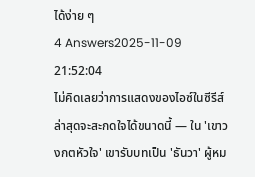ได้ง่าย ๆ
4 Answers2025-11-09 21:52:04
ไม่คิดเลยว่าการแสดงของไอซ์ในซีรีส์ล่าสุดจะสะกดใจได้ขนาดนี้ — ใน 'เขาวงกตหัวใจ' เขารับบทเป็น 'ธันวา' ผู้หม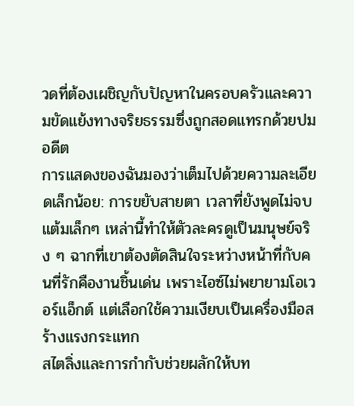วดที่ต้องเผชิญกับปัญหาในครอบครัวและความขัดแย้งทางจริยธรรมซึ่งถูกสอดแทรกด้วยปมอดีต
การแสดงของฉันมองว่าเต็มไปด้วยความละเอียดเล็กน้อย: การขยับสายตา เวลาที่ยังพูดไม่จบ แต้มเล็กๆ เหล่านี้ทำให้ตัวละครดูเป็นมนุษย์จริง ๆ ฉากที่เขาต้องตัดสินใจระหว่างหน้าที่กับคนที่รักคืองานชิ้นเด่น เพราะไอซ์ไม่พยายามโอเวอร์แอ็กต์ แต่เลือกใช้ความเงียบเป็นเครื่องมือสร้างแรงกระแทก
สไตลิ่งและการกำกับช่วยผลักให้บท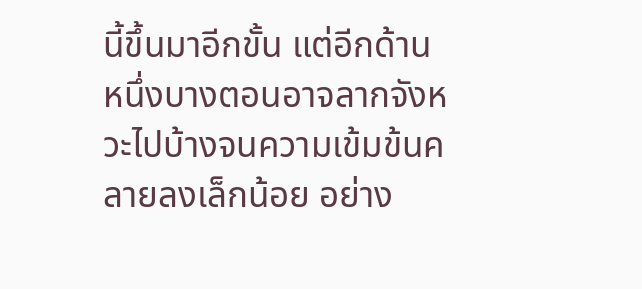นี้ขึ้นมาอีกขั้น แต่อีกด้านหนึ่งบางตอนอาจลากจังหวะไปบ้างจนความเข้มข้นคลายลงเล็กน้อย อย่าง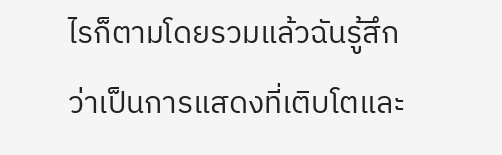ไรก็ตามโดยรวมแล้วฉันรู้สึกว่าเป็นการแสดงที่เติบโตและ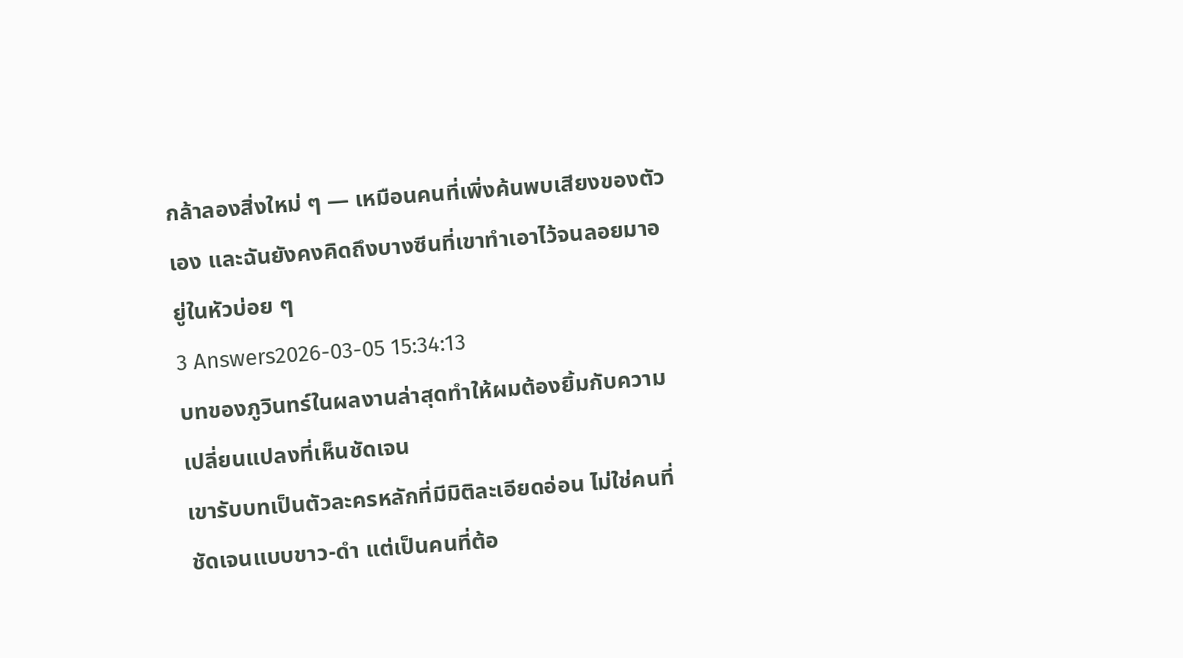กล้าลองสิ่งใหม่ ๆ — เหมือนคนที่เพิ่งค้นพบเสียงของตัวเอง และฉันยังคงคิดถึงบางซีนที่เขาทำเอาไว้จนลอยมาอยู่ในหัวบ่อย ๆ
3 Answers2026-03-05 15:34:13
บทของภูวินทร์ในผลงานล่าสุดทำให้ผมต้องยิ้มกับความเปลี่ยนแปลงที่เห็นชัดเจน
เขารับบทเป็นตัวละครหลักที่มีมิติละเอียดอ่อน ไม่ใช่คนที่ชัดเจนแบบขาว-ดำ แต่เป็นคนที่ต้อ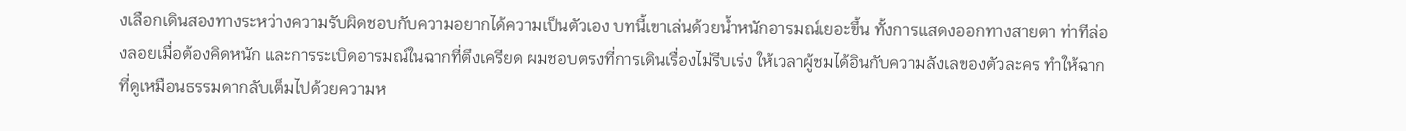งเลือกเดินสองทางระหว่างความรับผิดชอบกับความอยากได้ความเป็นตัวเอง บทนี้เขาเล่นด้วยน้ำหนักอารมณ์เยอะขึ้น ทั้งการแสดงออกทางสายตา ท่าทีล่องลอยเมื่อต้องคิดหนัก และการระเบิดอารมณ์ในฉากที่ตึงเครียด ผมชอบตรงที่การเดินเรื่องไม่รีบเร่ง ให้เวลาผู้ชมได้อินกับความลังเลของตัวละคร ทำให้ฉากที่ดูเหมือนธรรมดากลับเต็มไปด้วยความห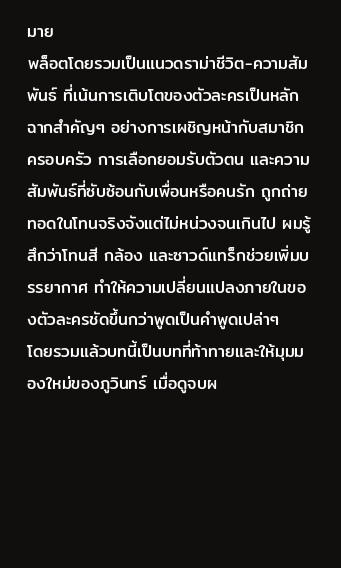มาย
พล็อตโดยรวมเป็นแนวดราม่าชีวิต-ความสัมพันธ์ ที่เน้นการเติบโตของตัวละครเป็นหลัก ฉากสำคัญๆ อย่างการเผชิญหน้ากับสมาชิกครอบครัว การเลือกยอมรับตัวตน และความสัมพันธ์ที่ซับซ้อนกับเพื่อนหรือคนรัก ถูกถ่ายทอดในโทนจริงจังแต่ไม่หน่วงจนเกินไป ผมรู้สึกว่าโทนสี กล้อง และซาวด์แทร็กช่วยเพิ่มบรรยากาศ ทำให้ความเปลี่ยนแปลงภายในของตัวละครชัดขึ้นกว่าพูดเป็นคำพูดเปล่าๆ
โดยรวมแล้วบทนี้เป็นบทที่ท้าทายและให้มุมมองใหม่ของภูวินทร์ เมื่อดูจบผ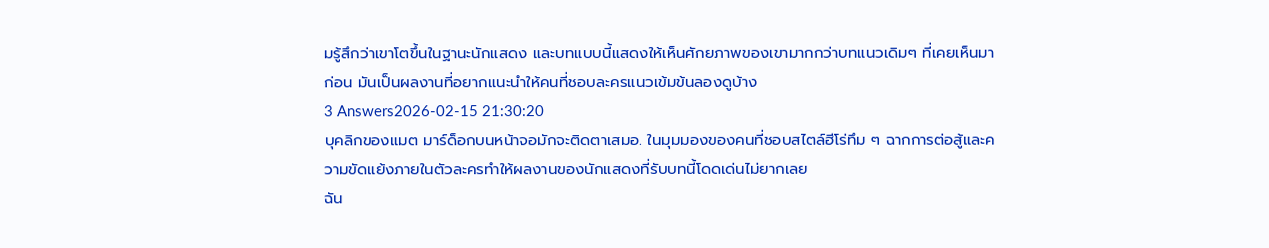มรู้สึกว่าเขาโตขึ้นในฐานะนักแสดง และบทแบบนี้แสดงให้เห็นศักยภาพของเขามากกว่าบทแนวเดิมๆ ที่เคยเห็นมาก่อน มันเป็นผลงานที่อยากแนะนำให้คนที่ชอบละครแนวเข้มข้นลองดูบ้าง
3 Answers2026-02-15 21:30:20
บุคลิกของแมต มาร์ด็อกบนหน้าจอมักจะติดตาเสมอ. ในมุมมองของคนที่ชอบสไตล์ฮีโร่ทึม ๆ ฉากการต่อสู้และความขัดแย้งภายในตัวละครทำให้ผลงานของนักแสดงที่รับบทนี้โดดเด่นไม่ยากเลย
ฉัน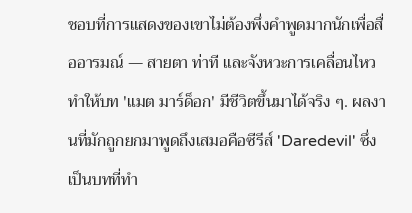ชอบที่การแสดงของเขาไม่ต้องพึ่งคำพูดมากนักเพื่อสื่ออารมณ์ — สายตา ท่าที และจังหวะการเคลื่อนไหวทำให้บท 'แมต มาร์ด็อก' มีชีวิตขึ้นมาได้จริง ๆ. ผลงานที่มักถูกยกมาพูดถึงเสมอคือซีรีส์ 'Daredevil' ซึ่งเป็นบทที่ทำ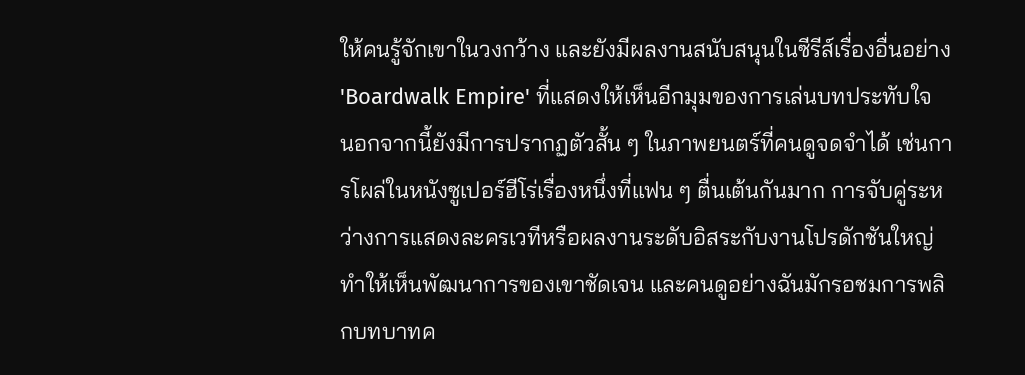ให้คนรู้จักเขาในวงกว้าง และยังมีผลงานสนับสนุนในซีรีส์เรื่องอื่นอย่าง 'Boardwalk Empire' ที่แสดงให้เห็นอีกมุมของการเล่นบทประทับใจ
นอกจากนี้ยังมีการปรากฏตัวสั้น ๆ ในภาพยนตร์ที่คนดูจดจำได้ เช่นการโผล่ในหนังซูเปอร์ฮีโร่เรื่องหนึ่งที่แฟน ๆ ตื่นเต้นกันมาก การจับคู่ระหว่างการแสดงละครเวทีหรือผลงานระดับอิสระกับงานโปรดักชันใหญ่ทำให้เห็นพัฒนาการของเขาชัดเจน และคนดูอย่างฉันมักรอชมการพลิกบทบาทค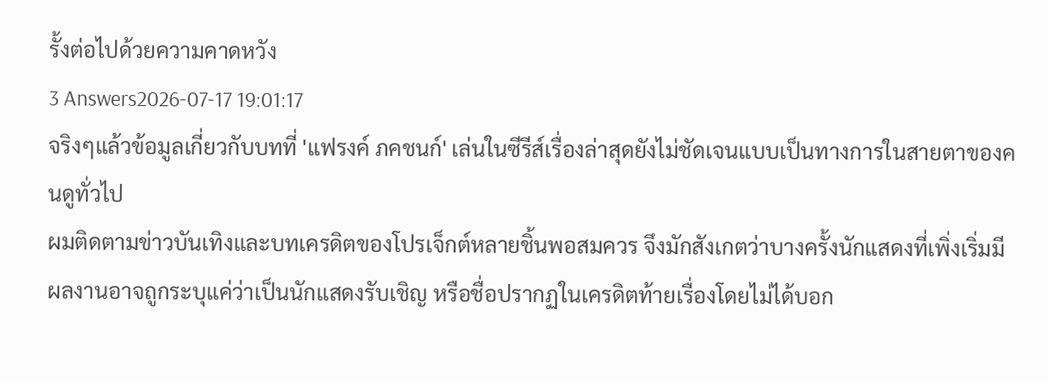รั้งต่อไปด้วยความคาดหวัง
3 Answers2026-07-17 19:01:17
จริงๆแล้วข้อมูลเกี่ยวกับบทที่ 'แฟรงค์ ภคชนก์' เล่นในซีรีส์เรื่องล่าสุดยังไม่ชัดเจนแบบเป็นทางการในสายตาของคนดูทั่วไป
ผมติดตามข่าวบันเทิงและบทเครดิตของโปรเจ็กต์หลายชิ้นพอสมควร จึงมักสังเกตว่าบางครั้งนักแสดงที่เพิ่งเริ่มมีผลงานอาจถูกระบุแค่ว่าเป็นนักแสดงรับเชิญ หรือชื่อปรากฏในเครดิตท้ายเรื่องโดยไม่ได้บอก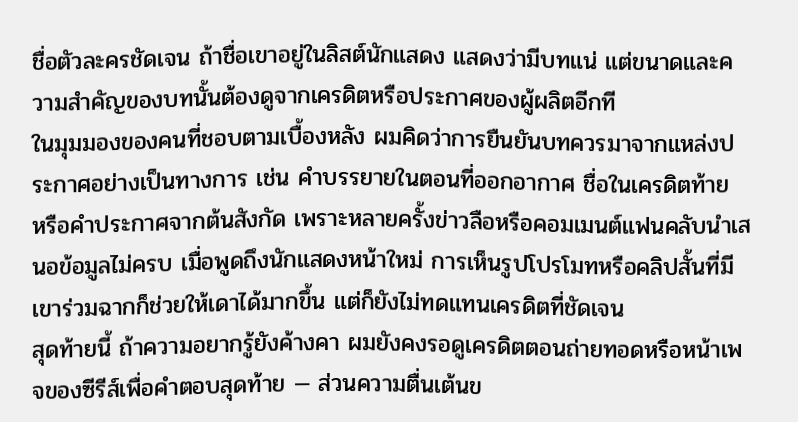ชื่อตัวละครชัดเจน ถ้าชื่อเขาอยู่ในลิสต์นักแสดง แสดงว่ามีบทแน่ แต่ขนาดและความสำคัญของบทนั้นต้องดูจากเครดิตหรือประกาศของผู้ผลิตอีกที
ในมุมมองของคนที่ชอบตามเบื้องหลัง ผมคิดว่าการยืนยันบทควรมาจากแหล่งประกาศอย่างเป็นทางการ เช่น คำบรรยายในตอนที่ออกอากาศ ชื่อในเครดิตท้าย หรือคำประกาศจากต้นสังกัด เพราะหลายครั้งข่าวลือหรือคอมเมนต์แฟนคลับนำเสนอข้อมูลไม่ครบ เมื่อพูดถึงนักแสดงหน้าใหม่ การเห็นรูปโปรโมทหรือคลิปสั้นที่มีเขาร่วมฉากก็ช่วยให้เดาได้มากขึ้น แต่ก็ยังไม่ทดแทนเครดิตที่ชัดเจน
สุดท้ายนี้ ถ้าความอยากรู้ยังค้างคา ผมยังคงรอดูเครดิตตอนถ่ายทอดหรือหน้าเพจของซีรีส์เพื่อคำตอบสุดท้าย — ส่วนความตื่นเต้นข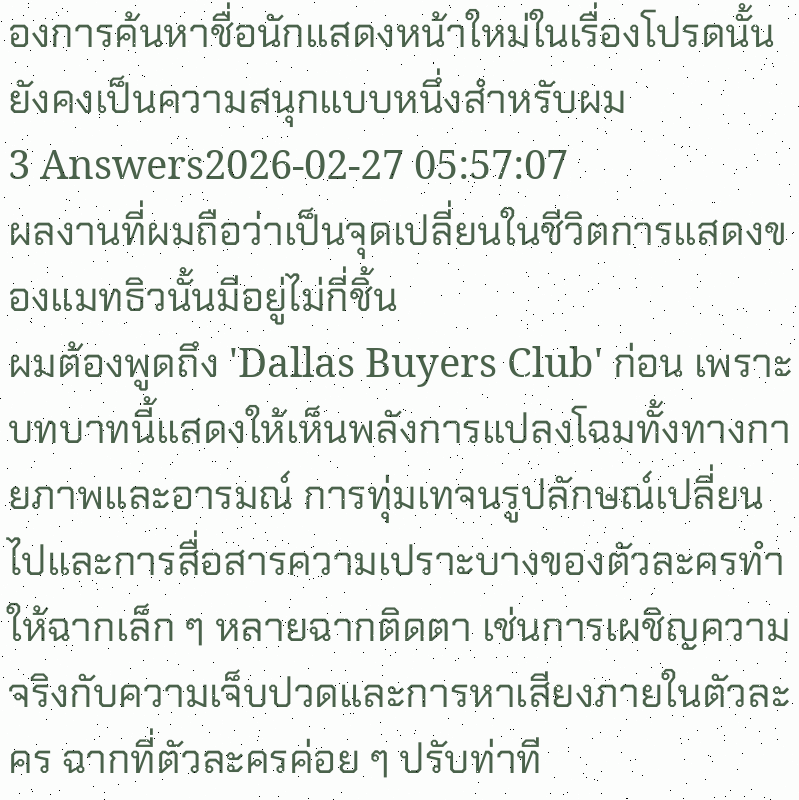องการค้นหาชื่อนักแสดงหน้าใหม่ในเรื่องโปรดนั้นยังคงเป็นความสนุกแบบหนึ่งสำหรับผม
3 Answers2026-02-27 05:57:07
ผลงานที่ผมถือว่าเป็นจุดเปลี่ยนในชีวิตการแสดงของแมทธิวนั้นมีอยู่ไม่กี่ชิ้น
ผมต้องพูดถึง 'Dallas Buyers Club' ก่อน เพราะบทบาทนี้แสดงให้เห็นพลังการแปลงโฉมทั้งทางกายภาพและอารมณ์ การทุ่มเทจนรูปลักษณ์เปลี่ยนไปและการสื่อสารความเปราะบางของตัวละครทำให้ฉากเล็ก ๆ หลายฉากติดตา เช่นการเผชิญความจริงกับความเจ็บปวดและการหาเสียงภายในตัวละคร ฉากที่ตัวละครค่อย ๆ ปรับท่าที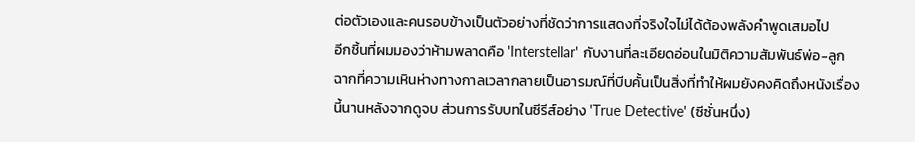ต่อตัวเองและคนรอบข้างเป็นตัวอย่างที่ชัดว่าการแสดงที่จริงใจไม่ได้ต้องพลังคำพูดเสมอไป
อีกชิ้นที่ผมมองว่าห้ามพลาดคือ 'Interstellar' กับงานที่ละเอียดอ่อนในมิติความสัมพันธ์พ่อ-ลูก ฉากที่ความเหินห่างทางกาลเวลากลายเป็นอารมณ์ที่บีบคั้นเป็นสิ่งที่ทำให้ผมยังคงคิดถึงหนังเรื่องนี้นานหลังจากดูจบ ส่วนการรับบทในซีรีส์อย่าง 'True Detective' (ซีซั่นหนึ่ง)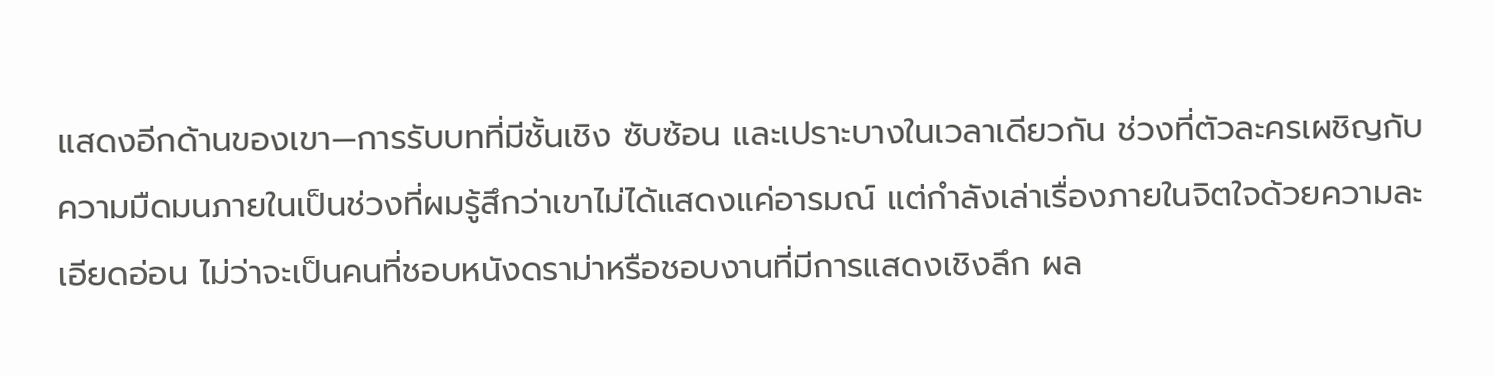แสดงอีกด้านของเขา—การรับบทที่มีชั้นเชิง ซับซ้อน และเปราะบางในเวลาเดียวกัน ช่วงที่ตัวละครเผชิญกับความมืดมนภายในเป็นช่วงที่ผมรู้สึกว่าเขาไม่ได้แสดงแค่อารมณ์ แต่กำลังเล่าเรื่องภายในจิตใจด้วยความละเอียดอ่อน ไม่ว่าจะเป็นคนที่ชอบหนังดราม่าหรือชอบงานที่มีการแสดงเชิงลึก ผล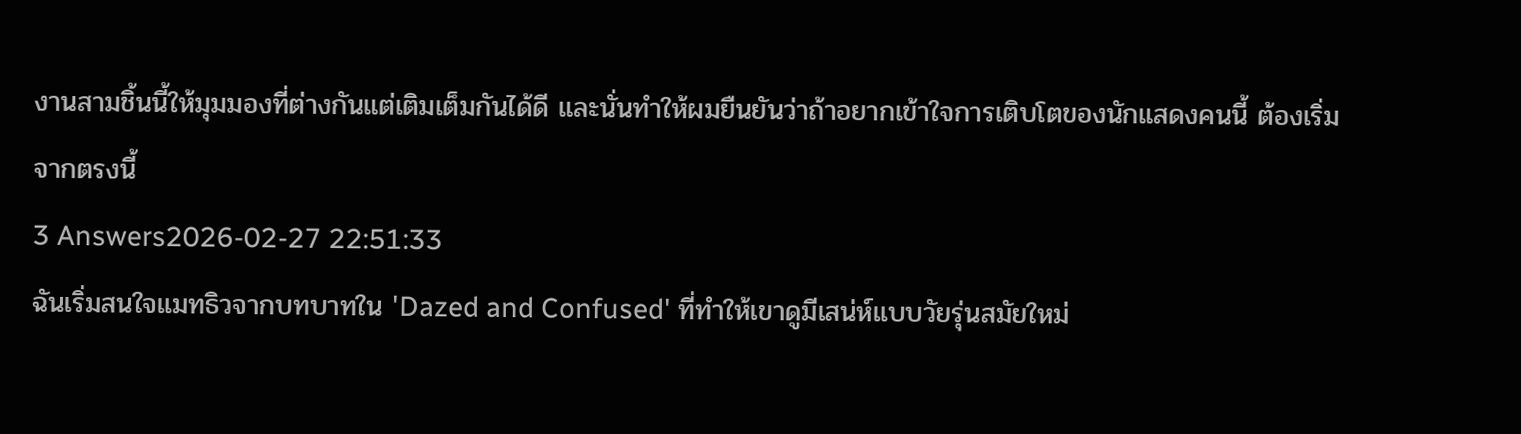งานสามชิ้นนี้ให้มุมมองที่ต่างกันแต่เติมเต็มกันได้ดี และนั่นทำให้ผมยืนยันว่าถ้าอยากเข้าใจการเติบโตของนักแสดงคนนี้ ต้องเริ่มจากตรงนี้
3 Answers2026-02-27 22:51:33
ฉันเริ่มสนใจแมทธิวจากบทบาทใน 'Dazed and Confused' ที่ทำให้เขาดูมีเสน่ห์แบบวัยรุ่นสมัยใหม่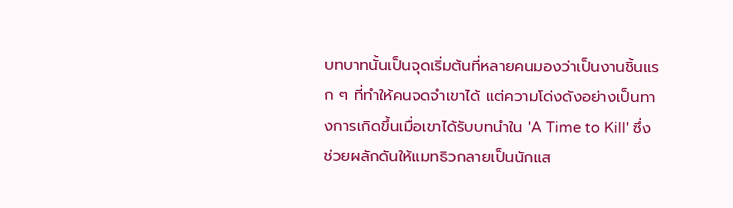บทบาทนั้นเป็นจุดเริ่มต้นที่หลายคนมองว่าเป็นงานชิ้นแรก ๆ ที่ทำให้คนจดจำเขาได้ แต่ความโด่งดังอย่างเป็นทางการเกิดขึ้นเมื่อเขาได้รับบทนำใน 'A Time to Kill' ซึ่งช่วยผลักดันให้แมทธิวกลายเป็นนักแส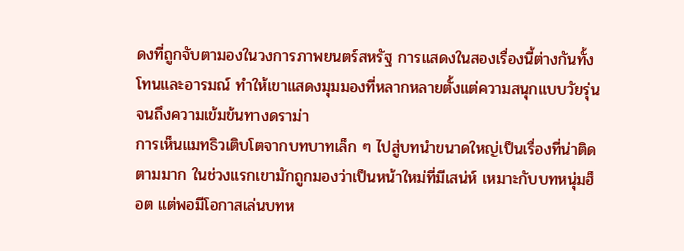ดงที่ถูกจับตามองในวงการภาพยนตร์สหรัฐ การแสดงในสองเรื่องนี้ต่างกันทั้งโทนและอารมณ์ ทำให้เขาแสดงมุมมองที่หลากหลายตั้งแต่ความสนุกแบบวัยรุ่นจนถึงความเข้มข้นทางดราม่า
การเห็นแมทธิวเติบโตจากบทบาทเล็ก ๆ ไปสู่บทนำขนาดใหญ่เป็นเรื่องที่น่าติดตามมาก ในช่วงแรกเขามักถูกมองว่าเป็นหน้าใหม่ที่มีเสน่ห์ เหมาะกับบทหนุ่มฮ็อต แต่พอมีโอกาสเล่นบทห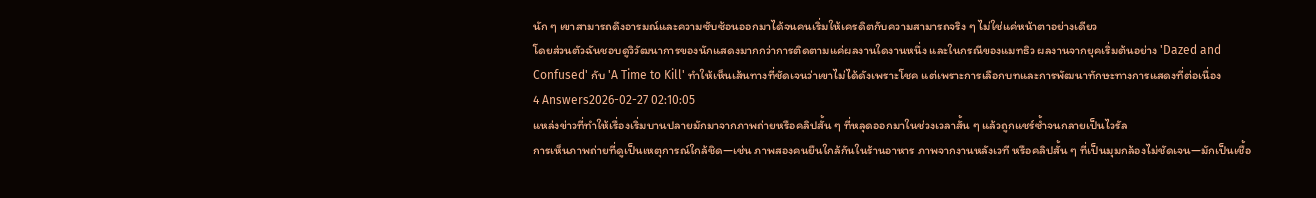นัก ๆ เขาสามารถดึงอารมณ์และความซับซ้อนออกมาได้จนคนเริ่มให้เครดิตกับความสามารถจริง ๆ ไม่ใช่แค่หน้าตาอย่างเดียว
โดยส่วนตัวฉันชอบดูวิวัฒนาการของนักแสดงมากกว่าการติดตามแค่ผลงานใดงานหนึ่ง และในกรณีของแมทธิว ผลงานจากยุคเริ่มต้นอย่าง 'Dazed and Confused' กับ 'A Time to Kill' ทำให้เห็นเส้นทางที่ชัดเจนว่าเขาไม่ได้ดังเพราะโชค แต่เพราะการเลือกบทและการพัฒนาทักษะทางการแสดงที่ต่อเนื่อง
4 Answers2026-02-27 02:10:05
แหล่งข่าวที่ทำให้เรื่องเริ่มบานปลายมักมาจากภาพถ่ายหรือคลิปสั้น ๆ ที่หลุดออกมาในช่วงเวลาสั้น ๆ แล้วถูกแชร์ซ้ำจนกลายเป็นไวรัล
การเห็นภาพถ่ายที่ดูเป็นเหตุการณ์ใกล้ชิด—เช่น ภาพสองคนยืนใกล้กันในร้านอาหาร ภาพจากงานหลังเวที หรือคลิปสั้น ๆ ที่เป็นมุมกล้องไม่ชัดเจน—มักเป็นเชื้อ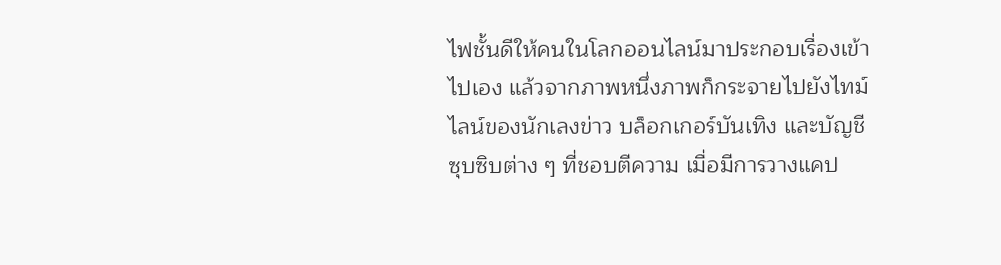ไฟชั้นดีให้คนในโลกออนไลน์มาประกอบเรื่องเข้าไปเอง แล้วจากภาพหนึ่งภาพก็กระจายไปยังไทม์ไลน์ของนักเลงข่าว บล็อกเกอร์บันเทิง และบัญชีซุบซิบต่าง ๆ ที่ชอบตีความ เมื่อมีการวางแคป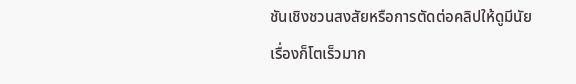ชันเชิงชวนสงสัยหรือการตัดต่อคลิปให้ดูมีนัย เรื่องก็โตเร็วมาก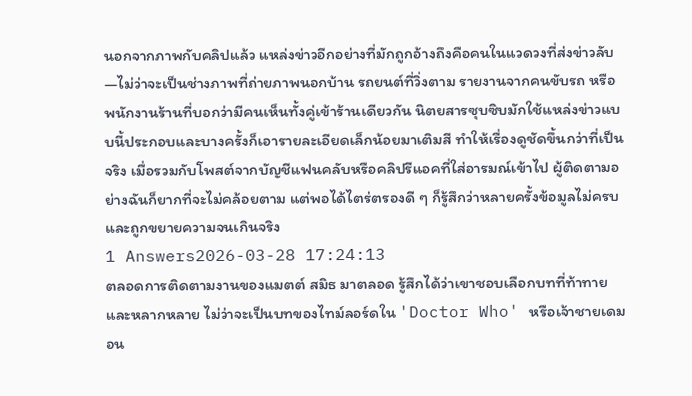นอกจากภาพกับคลิปแล้ว แหล่งข่าวอีกอย่างที่มักถูกอ้างถึงคือคนในแวดวงที่ส่งข่าวลับ—ไม่ว่าจะเป็นช่างภาพที่ถ่ายภาพนอกบ้าน รถยนต์ที่วิ่งตาม รายงานจากคนขับรถ หรือพนักงานร้านที่บอกว่ามีคนเห็นทั้งคู่เข้าร้านเดียวกัน นิตยสารซุบซิบมักใช้แหล่งข่าวแบบนี้ประกอบและบางครั้งก็เอารายละเอียดเล็กน้อยมาเติมสี ทำให้เรื่องดูชัดขึ้นกว่าที่เป็นจริง เมื่อรวมกับโพสต์จากบัญชีแฟนคลับหรือคลิปรีแอคที่ใส่อารมณ์เข้าไป ผู้ติดตามอย่างฉันก็ยากที่จะไม่คล้อยตาม แต่พอได้ไตร่ตรองดี ๆ ก็รู้สึกว่าหลายครั้งข้อมูลไม่ครบและถูกขยายความจนเกินจริง
1 Answers2026-03-28 17:24:13
ตลอดการติดตามงานของแมตต์ สมิธ มาตลอด รู้สึกได้ว่าเขาชอบเลือกบทที่ท้าทายและหลากหลาย ไม่ว่าจะเป็นบทของไทม์ลอร์ดใน 'Doctor Who' หรือเจ้าชายเดมอน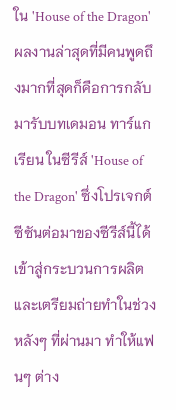ใน 'House of the Dragon' ผลงานล่าสุดที่มีคนพูดถึงมากที่สุดก็คือการกลับมารับบทเดมอน ทาร์แกเรียน ในซีรีส์ 'House of the Dragon' ซึ่งโปรเจกต์ซีซันต่อมาของซีรีส์นี้ได้เข้าสู่กระบวนการผลิตและเตรียมถ่ายทำในช่วงหลังๆ ที่ผ่านมา ทำให้แฟนๆ ต่าง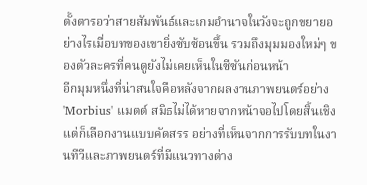ตั้งตารอว่าสายสัมพันธ์และเกมอำนาจในวังจะถูกขยายอย่างไรเมื่อบทของเขายิ่งซับซ้อนขึ้น รวมถึงมุมมองใหม่ๆ ของตัวละครที่คนดูยังไม่เคยเห็นในซีซันก่อนหน้า
อีกมุมหนึ่งที่น่าสนใจคือหลังจากผลงานภาพยนตร์อย่าง 'Morbius' แมตต์ สมิธไม่ได้หายจากหน้าจอไปโดยสิ้นเชิง แต่ก็เลือกงานแบบคัดสรร อย่างที่เห็นจากการรับบทในงานทีวีและภาพยนตร์ที่มีแนวทางต่าง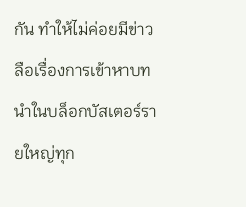กัน ทำให้ไม่ค่อยมีข่าวลือเรื่องการเข้าหาบทนำในบล็อกบัสเตอร์รายใหญ่ทุก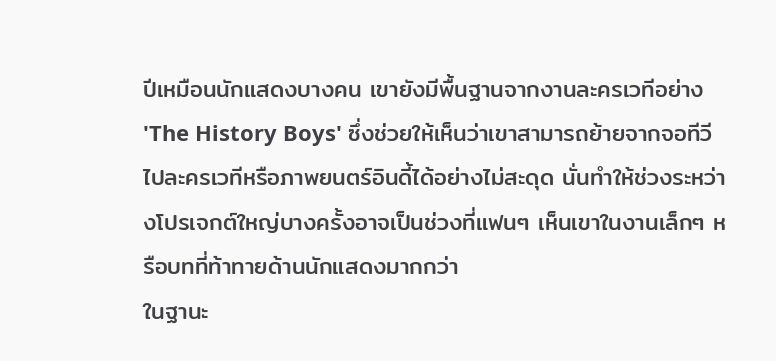ปีเหมือนนักแสดงบางคน เขายังมีพื้นฐานจากงานละครเวทีอย่าง 'The History Boys' ซึ่งช่วยให้เห็นว่าเขาสามารถย้ายจากจอทีวีไปละครเวทีหรือภาพยนตร์อินดี้ได้อย่างไม่สะดุด นั่นทำให้ช่วงระหว่างโปรเจกต์ใหญ่บางครั้งอาจเป็นช่วงที่แฟนๆ เห็นเขาในงานเล็กๆ หรือบทที่ท้าทายด้านนักแสดงมากกว่า
ในฐานะ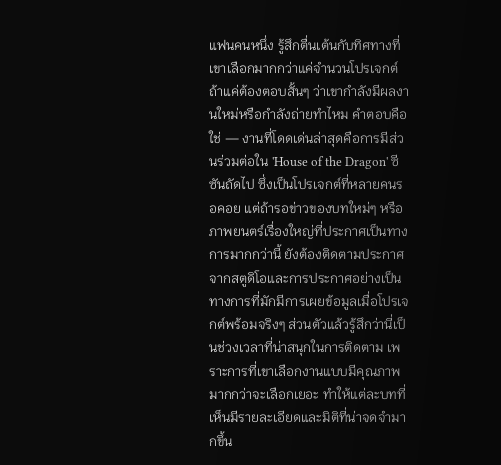แฟนคนหนึ่ง รู้สึกตื่นเต้นกับทิศทางที่เขาเลือกมากกว่าแค่จำนวนโปรเจกต์ ถ้าแค่ต้องตอบสั้นๆ ว่าเขากำลังมีผลงานใหม่หรือกำลังถ่ายทำไหม คำตอบคือใช่ — งานที่โดดเด่นล่าสุดคือการมีส่วนร่วมต่อใน 'House of the Dragon' ซีซันถัดไป ซึ่งเป็นโปรเจกต์ที่หลายคนรอคอย แต่ถ้ารอข่าวของบทใหม่ๆ หรือภาพยนตร์เรื่องใหญ่ที่ประกาศเป็นทางการมากกว่านี้ ยังต้องติดตามประกาศจากสตูดิโอและการประกาศอย่างเป็นทางการที่มักมีการเผยข้อมูลเมื่อโปรเจกต์พร้อมจริงๆ ส่วนตัวแล้วรู้สึกว่านี่เป็นช่วงเวลาที่น่าสนุกในการติดตาม เพราะการที่เขาเลือกงานแบบมีคุณภาพมากกว่าจะเลือกเยอะ ทำให้แต่ละบทที่เห็นมีรายละเอียดและมิติที่น่าจดจำมากขึ้น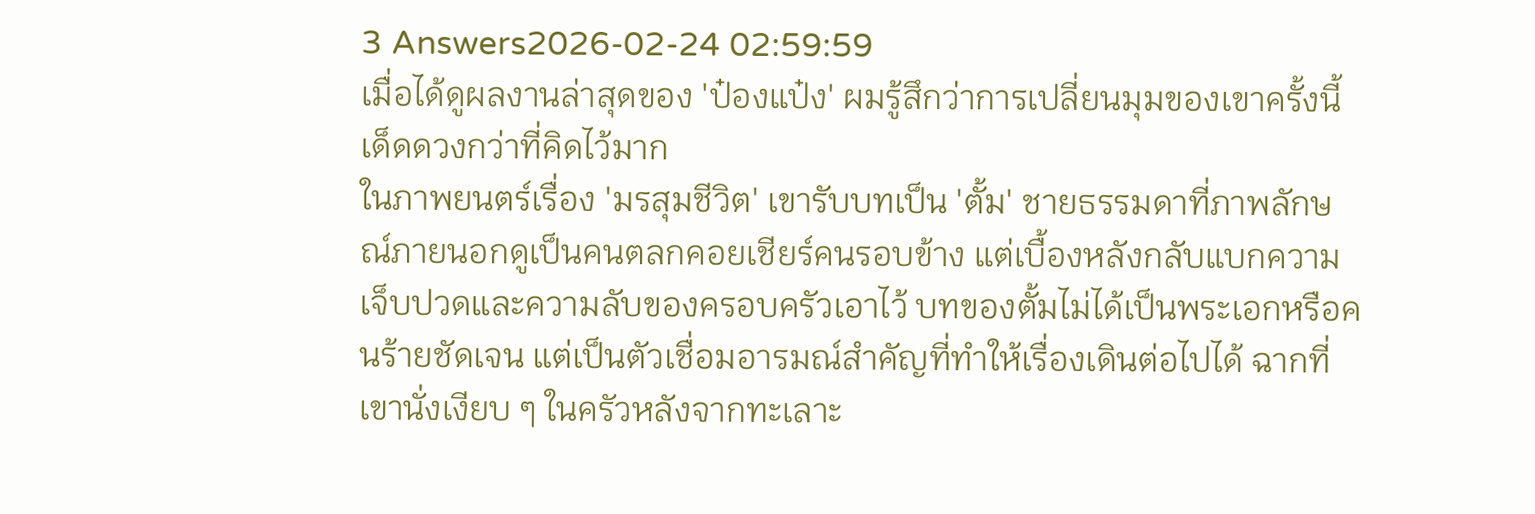3 Answers2026-02-24 02:59:59
เมื่อได้ดูผลงานล่าสุดของ 'ป๋องแป๋ง' ผมรู้สึกว่าการเปลี่ยนมุมของเขาครั้งนี้เด็ดดวงกว่าที่คิดไว้มาก
ในภาพยนตร์เรื่อง 'มรสุมชีวิต' เขารับบทเป็น 'ตั้ม' ชายธรรมดาที่ภาพลักษณ์ภายนอกดูเป็นคนตลกคอยเชียร์คนรอบข้าง แต่เบื้องหลังกลับแบกความเจ็บปวดและความลับของครอบครัวเอาไว้ บทของตั้มไม่ได้เป็นพระเอกหรือคนร้ายชัดเจน แต่เป็นตัวเชื่อมอารมณ์สำคัญที่ทำให้เรื่องเดินต่อไปได้ ฉากที่เขานั่งเงียบ ๆ ในครัวหลังจากทะเลาะ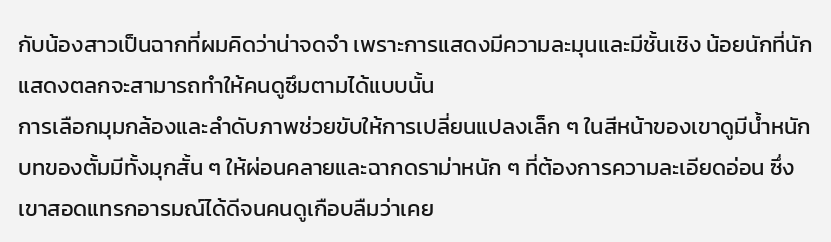กับน้องสาวเป็นฉากที่ผมคิดว่าน่าจดจำ เพราะการแสดงมีความละมุนและมีชั้นเชิง น้อยนักที่นักแสดงตลกจะสามารถทำให้คนดูซึมตามได้แบบนั้น
การเลือกมุมกล้องและลำดับภาพช่วยขับให้การเปลี่ยนแปลงเล็ก ๆ ในสีหน้าของเขาดูมีน้ำหนัก บทของตั้มมีทั้งมุกสั้น ๆ ให้ผ่อนคลายและฉากดราม่าหนัก ๆ ที่ต้องการความละเอียดอ่อน ซึ่งเขาสอดแทรกอารมณ์ได้ดีจนคนดูเกือบลืมว่าเคย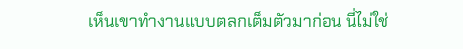เห็นเขาทำงานแบบตลกเต็มตัวมาก่อน นี่ไม่ใช่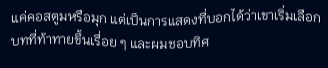แค่คอสตูมหรือมุก แต่เป็นการแสดงที่บอกได้ว่าเขาเริ่มเลือกบทที่ท้าทายขึ้นเรื่อย ๆ และผมชอบทิศ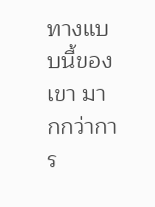ทางแบบนี้ของเขา มากกว่าการ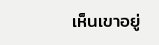เห็นเขาอยู่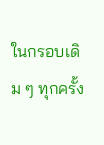ในกรอบเดิม ๆ ทุกครั้ง